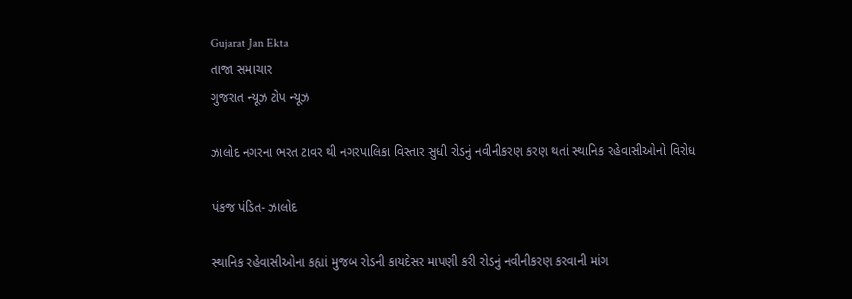Gujarat Jan Ekta
તાજા સમાચાર
ગુજરાત ન્યૂઝ ટોપ ન્યૂઝ

ઝાલોદ નગરના ભરત ટાવર થી નગરપાલિકા વિસ્તાર સુધી રોડનું નવીનીકરણ કરણ થતાં સ્થાનિક રહેવાસીઓનો વિરોધ

પંકજ પંડિત- ઝાલોદ

સ્થાનિક રહેવાસીઓના કહ્યાં મુજબ રોડની કાયદેસર માપણી કરી રોડનું નવીનીકરણ કરવાની માંગ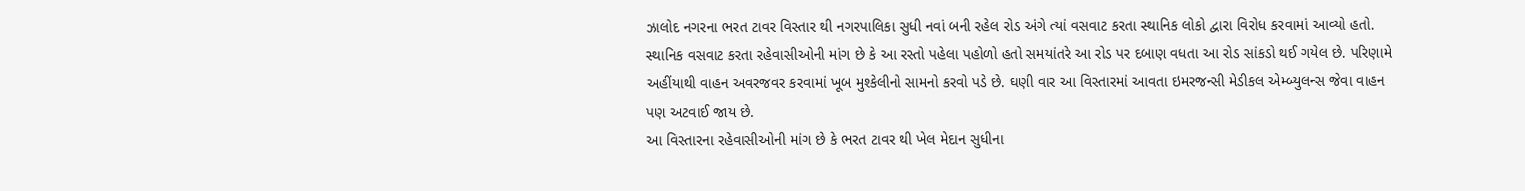ઝાલોદ નગરના ભરત ટાવર વિસ્તાર થી નગરપાલિકા સુધી નવાં બની રહેલ રોડ અંગે ત્યાં વસવાટ કરતા સ્થાનિક લોકો દ્વારા વિરોધ કરવામાં આવ્યો હતો. સ્થાનિક વસવાટ કરતા રહેવાસીઓની માંગ છે કે આ રસ્તો પહેલા પહોળો હતો સમયાંતરે આ રોડ પર દબાણ વધતા આ રોડ સાંકડો થઈ ગયેલ છે. પરિણામે અહીંયાથી વાહન અવરજવર કરવામાં ખૂબ મુશ્કેલીનો સામનો કરવો પડે છે. ઘણી વાર આ વિસ્તારમાં આવતા ઇમરજન્સી મેડીકલ એમ્બ્યુલન્સ જેવા વાહન પણ અટવાઈ જાય છે.
આ વિસ્તારના રહેવાસીઓની માંગ છે કે ભરત ટાવર થી ખેલ મેદાન સુધીના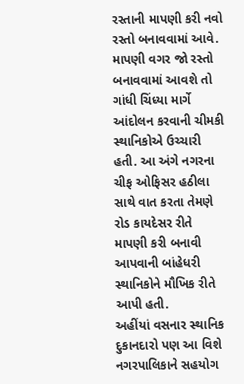રસ્તાની માપણી કરી નવો રસ્તો બનાવવામાં આવે. માપણી વગર જો રસ્તો બનાવવામાં આવશે તો ગાંધી ચિંધ્યા માર્ગે આંદોલન કરવાની ચીમકી સ્થાનિકોએ ઉચ્ચારી હતી. આ અંગે નગરના ચીફ ઓફિસર હઠીલા સાથે વાત કરતા તેમણે રોડ કાયદેસર રીતે માપણી કરી બનાવી આપવાની બાંહેધરી સ્થાનિકોને મૌખિક રીતે આપી હતી.
અહીંયાં વસનાર સ્થાનિક દુકાનદારો પણ આ વિશે નગરપાલિકાને સહયોગ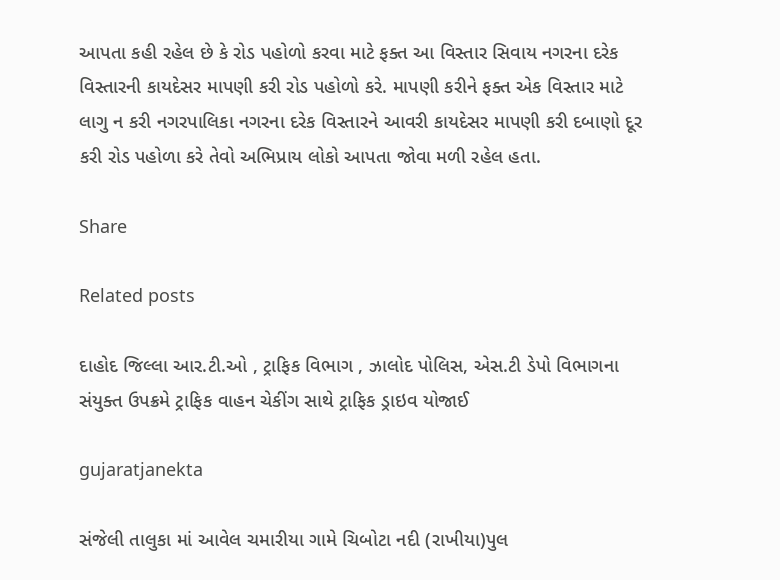આપતા કહી રહેલ છે કે રોડ પહોળો કરવા માટે ફક્ત આ વિસ્તાર સિવાય નગરના દરેક વિસ્તારની કાયદેસર માપણી કરી રોડ પહોળો કરે. માપણી કરીને ફક્ત એક વિસ્તાર માટે લાગુ ન કરી નગરપાલિકા નગરના દરેક વિસ્તારને આવરી કાયદેસર માપણી કરી દબાણો દૂર કરી રોડ પહોળા કરે તેવો અભિપ્રાય લોકો આપતા જોવા મળી રહેલ હતા.

Share

Related posts

દાહોદ જિલ્લા આર.ટી.ઓ , ટ્રાફિક વિભાગ , ઝાલોદ પોલિસ, એસ.ટી ડેપો વિભાગના સંયુક્ત ઉપક્રમે ટ્રાફિક વાહન ચેકીંગ સાથે ટ્રાફિક ડ્રાઇવ યોજાઈ

gujaratjanekta

સંજેલી તાલુકા માં આવેલ ચમારીયા ગામે ચિબોટા નદી (રાખીયા)પુલ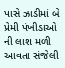પાસે ઝાડીમાં બે પ્રેમી પંખીડાઓ ની લાશ મળી આવતા સંજેલી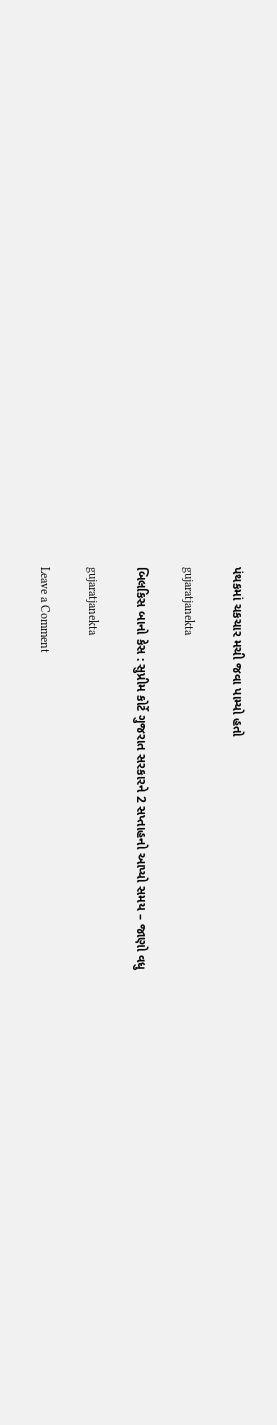પંથકમાં ચકચાર મચી જવા પામ્યો હતો

gujaratjanekta

બિલકિસ બાનો કેસ : સુપ્રીમ કોર્ટે ગુજરાત સરકારને 2 સપ્તાહનો આપ્યો સમય – જાણો વધુ

gujaratjanekta

Leave a Comment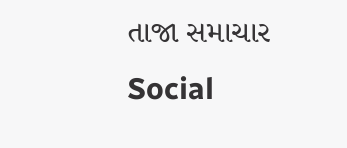તાજા સમાચાર
Social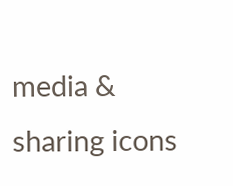media & sharing icons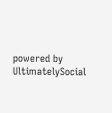powered by UltimatelySocial